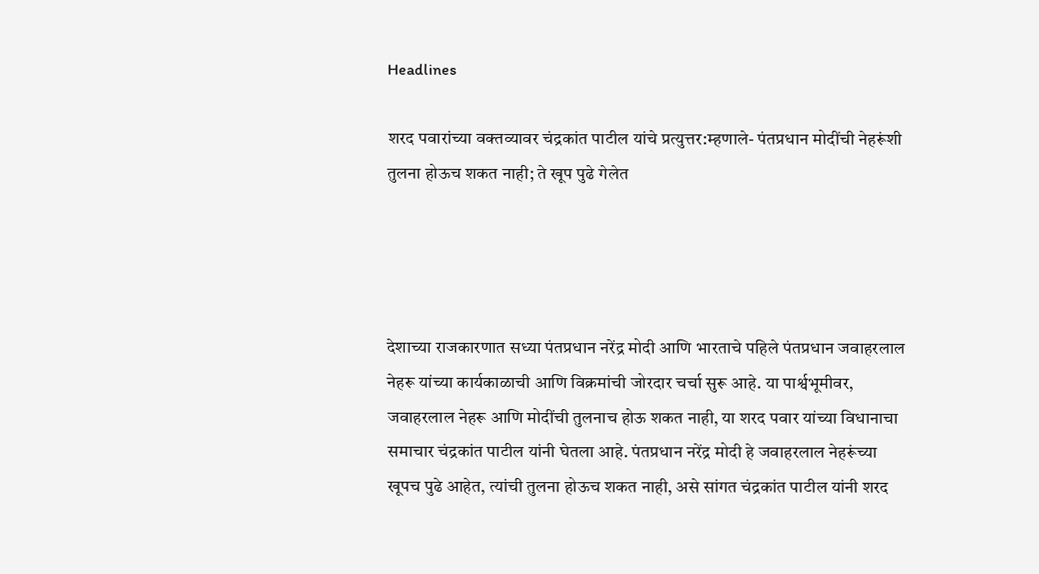Headlines

शरद पवारांच्या वक्तव्यावर चंद्रकांत पाटील यांचे प्रत्युत्तर:म्हणाले- पंतप्रधान मोदींची नेहरूंशी तुलना होऊच शकत नाही; ते खूप पुढे गेलेत




देशाच्या राजकारणात सध्या पंतप्रधान नरेंद्र मोदी आणि भारताचे पहिले पंतप्रधान जवाहरलाल नेहरू यांच्या कार्यकाळाची आणि विक्रमांची जोरदार चर्चा सुरू आहे. या पार्श्वभूमीवर, जवाहरलाल नेहरू आणि मोदींची तुलनाच होऊ शकत नाही, या शरद पवार यांच्या विधानाचा समाचार चंद्रकांत पाटील यांनी घेतला आहे. पंतप्रधान नरेंद्र मोदी हे जवाहरलाल नेहरूंच्या खूपच पुढे आहेत, त्यांची तुलना होऊच शकत नाही, असे सांगत चंद्रकांत पाटील यांनी शरद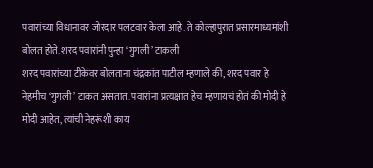पवारांच्या विधानावर जोरदार पलटवार केला आहे. ते कोल्हापुरात प्रसारमाध्यमांशी बोलत होते. शरद पवारांनी पुन्हा ‘गुगली’ टाकली
शरद पवारांच्या टीकेवर बोलताना चंद्रकांत पाटील म्हणाले की, शरद पवार हे नेहमीच ‘गुगली’ टाकत असतात. पवारांना प्रत्यक्षात हेच म्हणायचं होतं की मोदी हे मोदी आहेत, त्यांची नेहरूंशी काय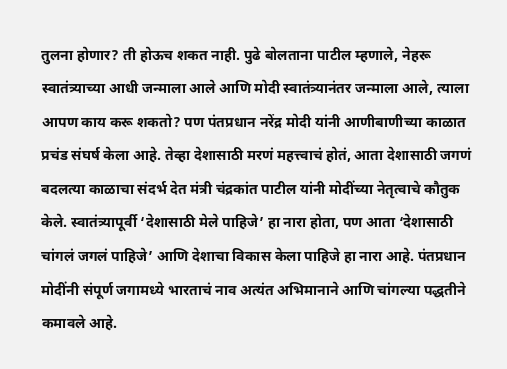तुलना होणार? ती होऊच शकत नाही. पुढे बोलताना पाटील म्हणाले, नेहरू स्वातंत्र्याच्या आधी जन्माला आले आणि मोदी स्वातंत्र्यानंतर जन्माला आले, त्याला आपण काय करू शकतो? पण पंतप्रधान नरेंद्र मोदी यांनी आणीबाणीच्या काळात प्रचंड संघर्ष केला आहे. तेव्हा देशासाठी मरणं महत्त्वाचं होतं, आता देशासाठी जगणं
बदलत्या काळाचा संदर्भ देत मंत्री चंद्रकांत पाटील यांनी मोदींच्या नेतृत्वाचे कौतुक केले. स्वातंत्र्यापूर्वी ‘देशासाठी मेले पाहिजे’ हा नारा होता, पण आता ‘देशासाठी चांगलं जगलं पाहिजे’ आणि देशाचा विकास केला पाहिजे हा नारा आहे. पंतप्रधान मोदींनी संपूर्ण जगामध्ये भारताचं नाव अत्यंत अभिमानाने आणि चांगल्या पद्धतीने कमावले आहे.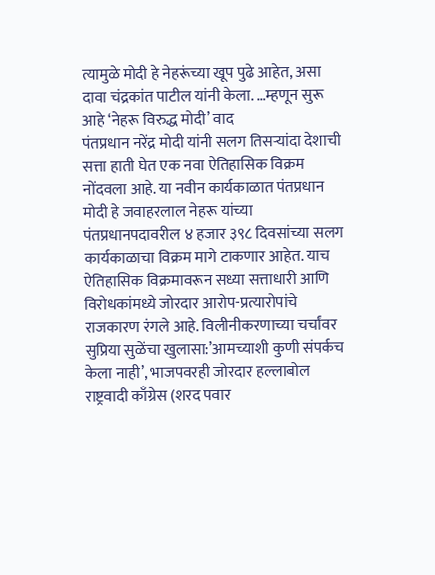त्यामुळे मोदी हे नेहरूंच्या खूप पुढे आहेत, असा दावा चंद्रकांत पाटील यांनी केला. …म्हणून सुरू आहे ‘नेहरू विरुद्ध मोदी’ वाद
पंतप्रधान नरेंद्र मोदी यांनी सलग तिसऱ्यांदा देशाची सत्ता हाती घेत एक नवा ऐतिहासिक विक्रम नोंदवला आहे. या नवीन कार्यकाळात पंतप्रधान मोदी हे जवाहरलाल नेहरू यांच्या पंतप्रधानपदावरील ४ हजार ३९८ दिवसांच्या सलग कार्यकाळाचा विक्रम मागे टाकणार आहेत. याच ऐतिहासिक विक्रमावरून सध्या सत्ताधारी आणि विरोधकांमध्ये जोरदार आरोप-प्रत्यारोपांचे राजकारण रंगले आहे. विलीनीकरणाच्या चर्चांवर सुप्रिया सुळेंचा खुलासा:’आमच्याशी कुणी संपर्कच केला नाही’, भाजपवरही जोरदार हल्लाबोल राष्ट्रवादी काँग्रेस (शरद पवार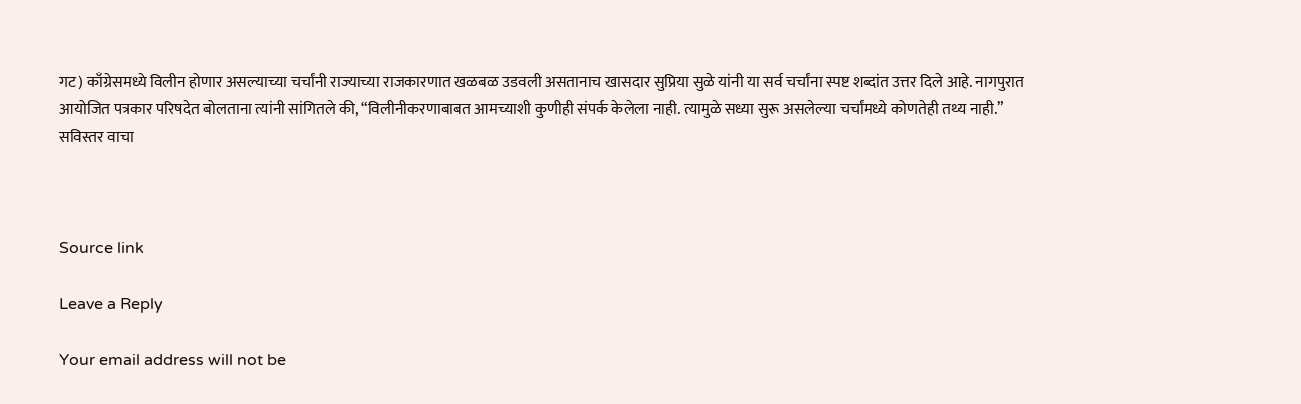गट) काँग्रेसमध्ये विलीन होणार असल्याच्या चर्चांनी राज्याच्या राजकारणात खळबळ उडवली असतानाच खासदार सुप्रिया सुळे यांनी या सर्व चर्चांना स्पष्ट शब्दांत उत्तर दिले आहे. नागपुरात आयोजित पत्रकार परिषदेत बोलताना त्यांनी सांगितले की, “विलीनीकरणाबाबत आमच्याशी कुणीही संपर्क केलेला नाही. त्यामुळे सध्या सुरू असलेल्या चर्चांमध्ये कोणतेही तथ्य नाही.” सविस्तर वाचा



Source link

Leave a Reply

Your email address will not be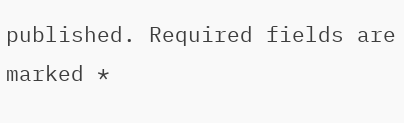published. Required fields are marked *